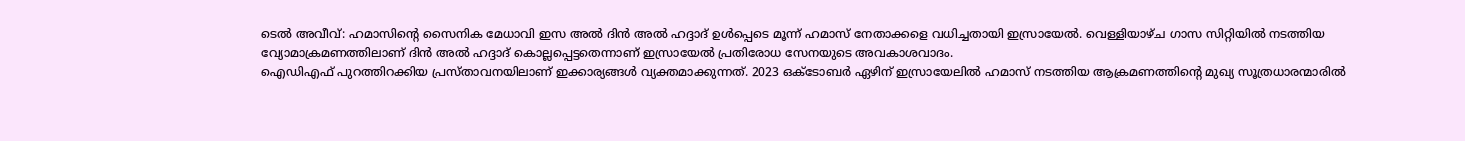ടെൽ അവീവ്: ഹമാസിന്റെ സൈനിക മേധാവി ഇസ അൽ ദിൻ അൽ ഹദ്ദാദ് ഉൾപ്പെടെ മൂന്ന് ഹമാസ് നേതാക്കളെ വധിച്ചതായി ഇസ്രായേൽ. വെള്ളിയാഴ്ച ഗാസ സിറ്റിയിൽ നടത്തിയ വ്യോമാക്രമണത്തിലാണ് ദിൻ അൽ ഹദ്ദാദ് കൊല്ലപ്പെട്ടതെന്നാണ് ഇസ്രായേൽ പ്രതിരോധ സേനയുടെ അവകാശവാദം.
ഐഡിഎഫ് പുറത്തിറക്കിയ പ്രസ്താവനയിലാണ് ഇക്കാര്യങ്ങൾ വ്യക്തമാക്കുന്നത്. 2023 ഒക്ടോബർ ഏഴിന് ഇസ്രായേലിൽ ഹമാസ് നടത്തിയ ആക്രമണത്തിന്റെ മുഖ്യ സൂത്രധാരന്മാരിൽ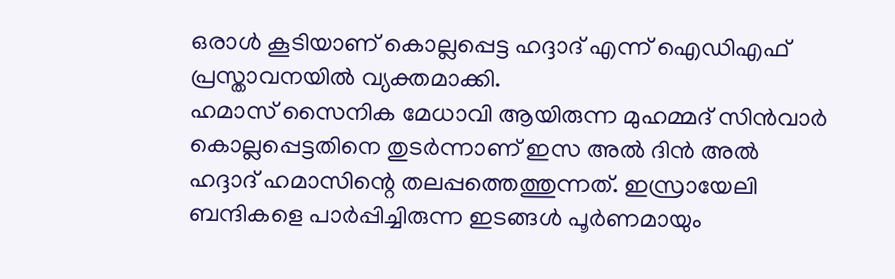ഒരാൾ കൂടിയാണ് കൊല്ലപ്പെട്ട ഹദ്ദാദ് എന്ന് ഐഡിഎഫ് പ്രസ്താവനയിൽ വ്യക്തമാക്കി.
ഹമാസ് സൈനിക മേധാവി ആയിരുന്ന മുഹമ്മദ് സിൻവാർ കൊല്ലപ്പെട്ടതിനെ തുടർന്നാണ് ഇസ അൽ ദിൻ അൽ ഹദ്ദാദ് ഹമാസിന്റെ തലപ്പത്തെത്തുന്നത്. ഇസ്രായേലി ബന്ദികളെ പാർപ്പിച്ചിരുന്ന ഇടങ്ങൾ പൂർണമായും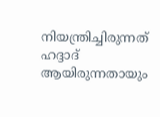നിയന്ത്രിച്ചിരുന്നത് ഹദ്ദാദ് ആയിരുന്നതായും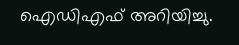ഐഡിഎഫ് അറിയിച്ചു.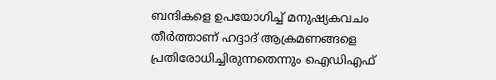ബന്ദികളെ ഉപയോഗിച്ച് മനുഷ്യകവചം തീർത്താണ് ഹദ്ദാദ് ആക്രമണങ്ങളെ പ്രതിരോധിച്ചിരുന്നതെന്നും ഐഡിഎഫ്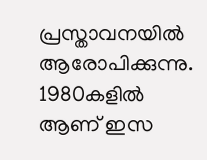പ്രസ്താവനയിൽ ആരോപിക്കുന്നു. 1980കളിൽ ആണ് ഇസ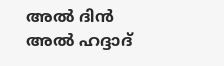അൽ ദിൻ അൽ ഹദ്ദാദ്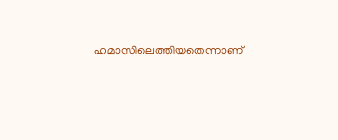ഹമാസിലെത്തിയതെന്നാണ്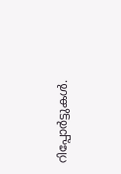റിപ്പോർട്ടുകൾ.